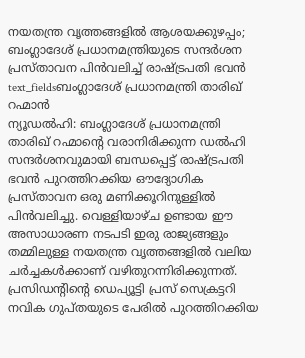നയതന്ത്ര വൃത്തങ്ങളിൽ ആശയക്കുഴപ്പം; ബംഗ്ലാദേശ് പ്രധാനമന്ത്രിയുടെ സന്ദർശന പ്രസ്താവന പിൻവലിച്ച് രാഷ്ട്രപതി ഭവൻ
text_fieldsബംഗ്ലാദേശ് പ്രധാനമന്ത്രി താരിഖ് റഹ്മാൻ
ന്യൂഡൽഹി: ബംഗ്ലാദേശ് പ്രധാനമന്ത്രി താരിഖ് റഹ്മാന്റെ വരാനിരിക്കുന്ന ഡൽഹി സന്ദർശനവുമായി ബന്ധപ്പെട്ട് രാഷ്ട്രപതി ഭവൻ പുറത്തിറക്കിയ ഔദ്യോഗിക പ്രസ്താവന ഒരു മണിക്കൂറിനുള്ളിൽ പിൻവലിച്ചു. വെള്ളിയാഴ്ച ഉണ്ടായ ഈ അസാധാരണ നടപടി ഇരു രാജ്യങ്ങളും തമ്മിലുള്ള നയതന്ത്ര വൃത്തങ്ങളിൽ വലിയ ചർച്ചകൾക്കാണ് വഴിതുറന്നിരിക്കുന്നത്.
പ്രസിഡന്റിന്റെ ഡെപ്യൂട്ടി പ്രസ് സെക്രട്ടറി നവിക ഗുപ്തയുടെ പേരിൽ പുറത്തിറക്കിയ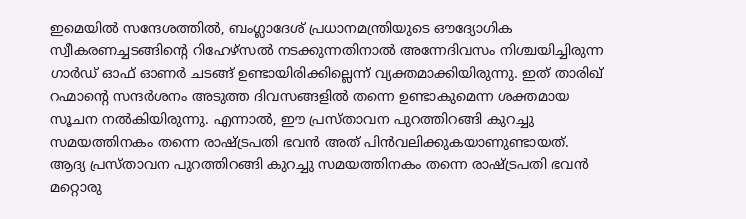ഇമെയിൽ സന്ദേശത്തിൽ, ബംഗ്ലാദേശ് പ്രധാനമന്ത്രിയുടെ ഔദ്യോഗിക സ്വീകരണച്ചടങ്ങിന്റെ റിഹേഴ്സൽ നടക്കുന്നതിനാൽ അന്നേദിവസം നിശ്ചയിച്ചിരുന്ന ഗാർഡ് ഓഫ് ഓണർ ചടങ്ങ് ഉണ്ടായിരിക്കില്ലെന്ന് വ്യക്തമാക്കിയിരുന്നു. ഇത് താരിഖ് റഹ്മാന്റെ സന്ദർശനം അടുത്ത ദിവസങ്ങളിൽ തന്നെ ഉണ്ടാകുമെന്ന ശക്തമായ സൂചന നൽകിയിരുന്നു. എന്നാൽ, ഈ പ്രസ്താവന പുറത്തിറങ്ങി കുറച്ചു സമയത്തിനകം തന്നെ രാഷ്ട്രപതി ഭവൻ അത് പിൻവലിക്കുകയാണുണ്ടായത്.
ആദ്യ പ്രസ്താവന പുറത്തിറങ്ങി കുറച്ചു സമയത്തിനകം തന്നെ രാഷ്ട്രപതി ഭവൻ മറ്റൊരു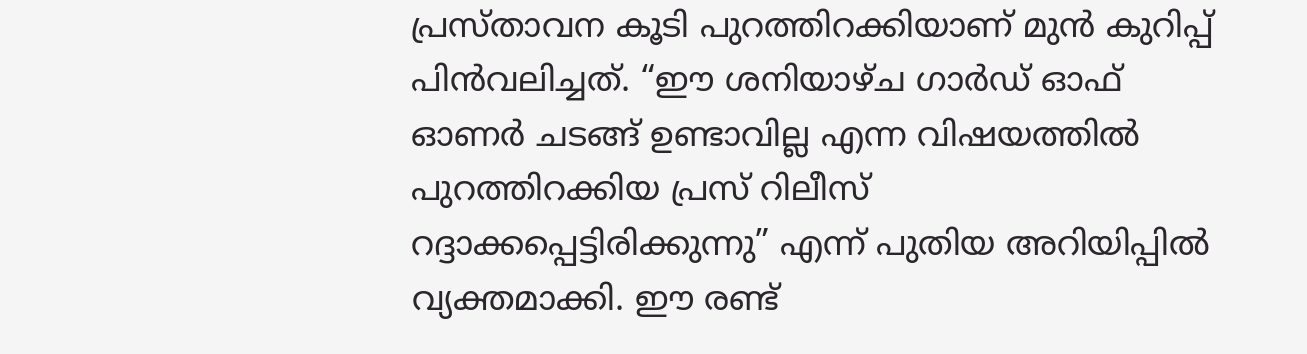പ്രസ്താവന കൂടി പുറത്തിറക്കിയാണ് മുൻ കുറിപ്പ് പിൻവലിച്ചത്. “ഈ ശനിയാഴ്ച ഗാർഡ് ഓഫ് ഓണർ ചടങ്ങ് ഉണ്ടാവില്ല എന്ന വിഷയത്തിൽ പുറത്തിറക്കിയ പ്രസ് റിലീസ് റദ്ദാക്കപ്പെട്ടിരിക്കുന്നു” എന്ന് പുതിയ അറിയിപ്പിൽ വ്യക്തമാക്കി. ഈ രണ്ട്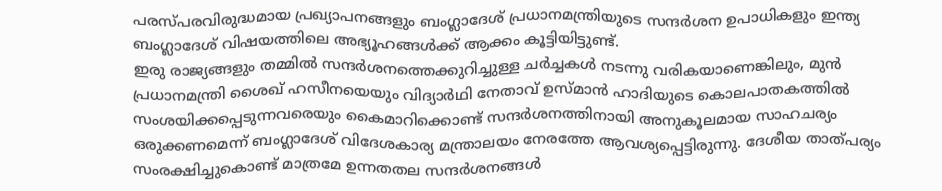പരസ്പരവിരുദ്ധമായ പ്രഖ്യാപനങ്ങളും ബംഗ്ലാദേശ് പ്രധാനമന്ത്രിയുടെ സന്ദർശന ഉപാധികളും ഇന്ത്യ ബംഗ്ലാദേശ് വിഷയത്തിലെ അഭ്യൂഹങ്ങൾക്ക് ആക്കം കൂട്ടിയിട്ടുണ്ട്.
ഇരു രാജ്യങ്ങളും തമ്മിൽ സന്ദർശനത്തെക്കുറിച്ചുള്ള ചർച്ചകൾ നടന്നു വരികയാണെങ്കിലും, മുൻ പ്രധാനമന്ത്രി ശൈഖ് ഹസീനയെയും വിദ്യാർഥി നേതാവ് ഉസ്മാൻ ഹാദിയുടെ കൊലപാതകത്തിൽ സംശയിക്കപ്പെടുന്നവരെയും കൈമാറിക്കൊണ്ട് സന്ദർശനത്തിനായി അനുകൂലമായ സാഹചര്യം ഒരുക്കണമെന്ന് ബംഗ്ലാദേശ് വിദേശകാര്യ മന്ത്രാലയം നേരത്തേ ആവശ്യപ്പെട്ടിരുന്നു. ദേശീയ താത്പര്യം സംരക്ഷിച്ചുകൊണ്ട് മാത്രമേ ഉന്നതതല സന്ദർശനങ്ങൾ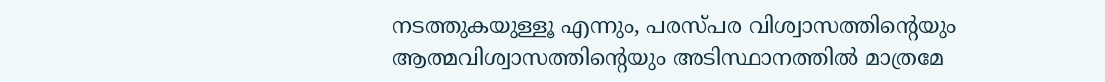നടത്തുകയുള്ളൂ എന്നും, പരസ്പര വിശ്വാസത്തിന്റെയും ആത്മവിശ്വാസത്തിന്റെയും അടിസ്ഥാനത്തിൽ മാത്രമേ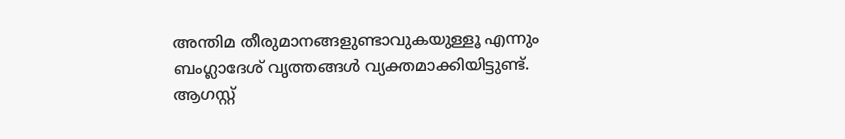അന്തിമ തീരുമാനങ്ങളുണ്ടാവുകയുള്ളൂ എന്നും ബംഗ്ലാദേശ് വൃത്തങ്ങൾ വ്യക്തമാക്കിയിട്ടുണ്ട്.
ആഗസ്റ്റ്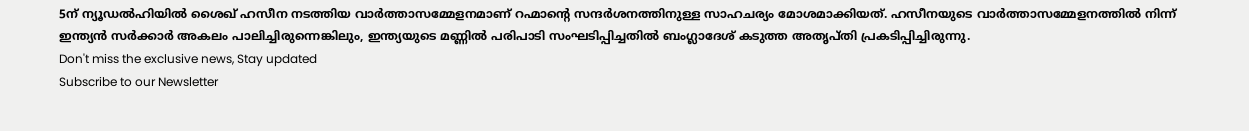5ന് ന്യൂഡൽഹിയിൽ ശൈഖ് ഹസീന നടത്തിയ വാർത്താസമ്മേളനമാണ് റഹ്മാന്റെ സന്ദർശനത്തിനുള്ള സാഹചര്യം മോശമാക്കിയത്. ഹസീനയുടെ വാർത്താസമ്മേളനത്തിൽ നിന്ന് ഇന്ത്യൻ സർക്കാർ അകലം പാലിച്ചിരുന്നെങ്കിലും, ഇന്ത്യയുടെ മണ്ണിൽ പരിപാടി സംഘടിപ്പിച്ചതിൽ ബംഗ്ലാദേശ് കടുത്ത അതൃപ്തി പ്രകടിപ്പിച്ചിരുന്നു.
Don't miss the exclusive news, Stay updated
Subscribe to our Newsletter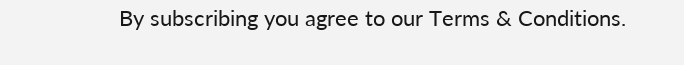By subscribing you agree to our Terms & Conditions.